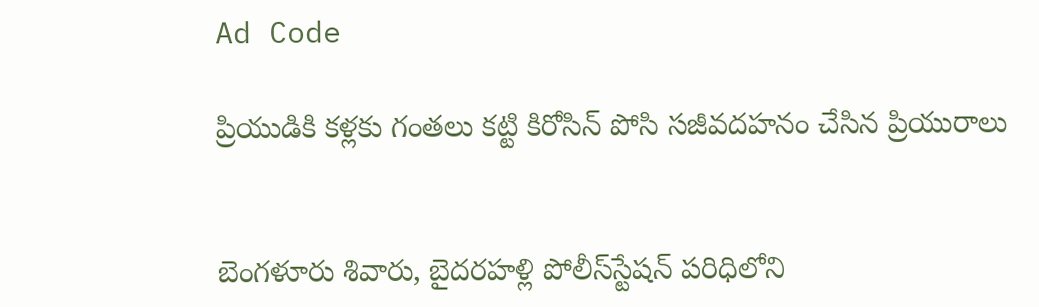Ad Code

ప్రియుడికి కళ్లకు గంతలు కట్టి కిరోసిన్‌ పోసి సజీవదహనం చేసిన ప్రియురాలు


బెంగళూరు శివారు, బైదరహళ్లి పోలీస్‌స్టేషన్‌ పరిధిలోని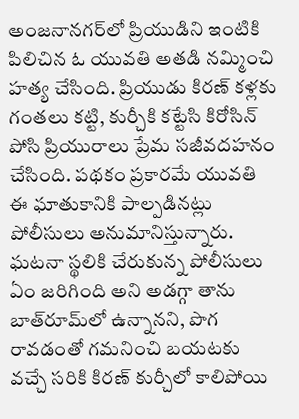అంజనానగర్‌లో ప్రియుడిని ఇంటికి పిలిచిన ఓ యువతి అతడి నమ్మించి హత్య చేసింది. ప్రియుడు కిరణ్ కళ్లకు గంతలు కట్టి, కుర్చీకి కట్టేసి కిరోసిన్‌ పోసి ప్రియురాలు ప్రేమ సజీవదహనం చేసింది. పథకం ప్రకారమే యువతి ఈ ఘాతుకానికి పాల్పడినట్లు పోలీసులు అనుమానిస్తున్నారు. ఘటనా స్థలికి చేరుకున్న పోలీసులు ఏం జరిగింది అని అడగ్గా తాను బాత్‌రూమ్‌లో ఉన్నానని, పొగ రావడంతో గమనించి బయటకు వచ్చే సరికి కిరణ్ కుర్చీలో కాలిపోయి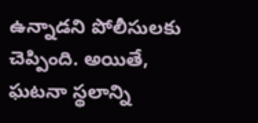ఉన్నాడని పోలీసులకు చెప్పింది. అయితే, ఘటనా స్థలాన్ని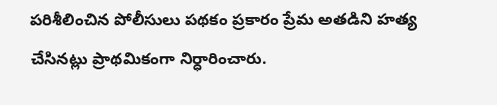పరిశీలించిన పోలీసులు పథకం ప్రకారం ప్రేమ అతడిని హత్య చేసినట్లు ప్రాథమికంగా నిర్ధారించారు.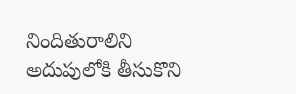నిందితురాలిని అదుపులోకి తీసుకొని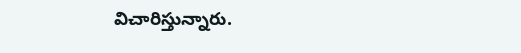విచారిస్తున్నారు.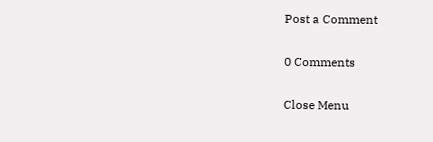Post a Comment

0 Comments

Close Menu